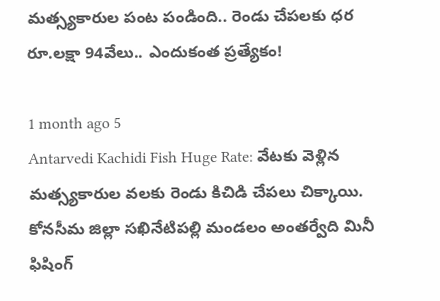మత్స్యకారుల పంట పండింది.. రెండు చేపలకు ధర రూ.లక్షా 94వేలు.. ఎందుకంత ప్రత్యేకం!

1 month ago 5
Antarvedi Kachidi Fish Huge Rate: వేటకు వెళ్లిన మత్స్యకారుల వలకు రెండు కిచిడి చేపలు చిక్కాయి. కోనసీమ జిల్లా సఖినేటిపల్లి మండలం అంతర్వేది మినీ ఫిషింగ్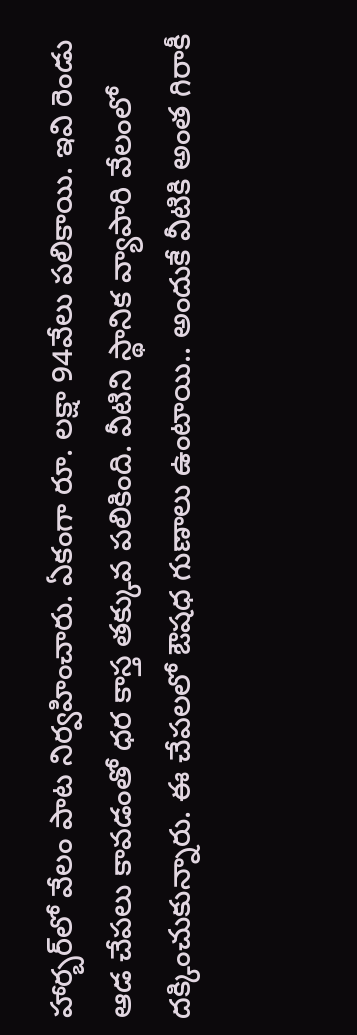హార్బర్‌లో వేలం పాట నిర్వహించారు. ఏకంగా రూ. లక్షా 94వేలు పలికాయి. ఇవి రెండు ఆడ చేపలు కావడంతో ధర కాస్త తక్కువ పలికింది. వీటిని స్థానిక వ్యాపారి వేలంలో దక్కించుకున్నారు. ఈ చేపలలో ఔషధ గుణాలు ఉంటాయి.. అందుకే వీటికి అంత గిరాకీ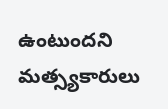ఉంటుందని మత్స్యకారులు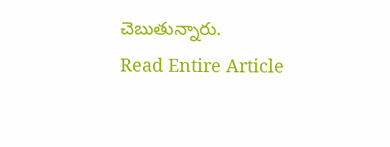చెబుతున్నారు.
Read Entire Article